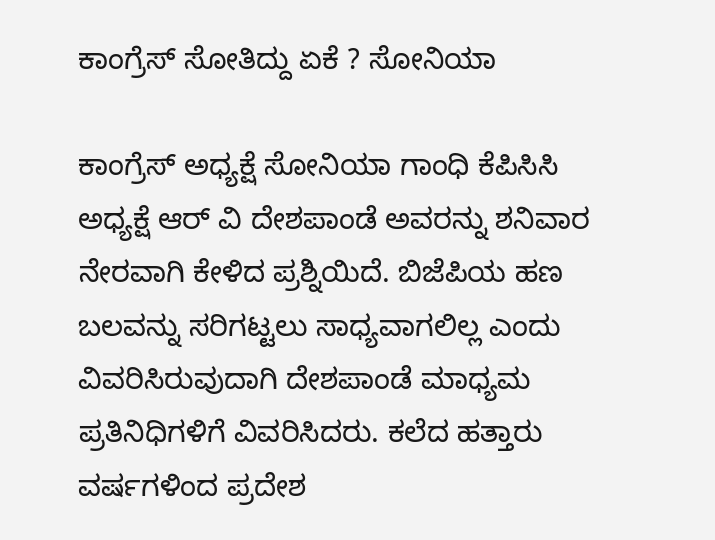ಕಾಂಗ್ರೆಸ್ ಸೋತಿದ್ದು ಏಕೆ ? ಸೋನಿಯಾ

ಕಾಂಗ್ರೆಸ್ ಅಧ್ಯಕ್ಷೆ ಸೋನಿಯಾ ಗಾಂಧಿ ಕೆಪಿಸಿಸಿ ಅಧ್ಯಕ್ಷೆ ಆರ್ ವಿ ದೇಶಪಾಂಡೆ ಅವರನ್ನು ಶನಿವಾರ ನೇರವಾಗಿ ಕೇಳಿದ ಪ್ರಶ್ನಿಯಿದೆ. ಬಿಜೆಪಿಯ ಹಣ ಬಲವನ್ನು ಸರಿಗಟ್ಟಲು ಸಾಧ್ಯವಾಗಲಿಲ್ಲ ಎಂದು ವಿವರಿಸಿರುವುದಾಗಿ ದೇಶಪಾಂಡೆ ಮಾಧ್ಯಮ ಪ್ರತಿನಿಧಿಗಳಿಗೆ ವಿವರಿಸಿದರು. ಕಲೆದ ಹತ್ತಾರು ವರ್ಷಗಳಿಂದ ಪ್ರದೇಶ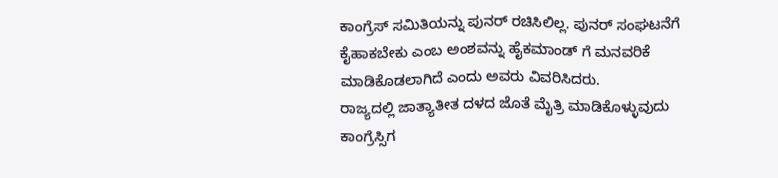ಕಾಂಗ್ರೆಸ್ ಸಮಿತಿಯನ್ನು ಪುನರ್ ರಚಿಸಿಲಿಲ್ಲ. ಪುನರ್ ಸಂಘಟನೆಗೆ ಕೈಹಾಕಬೇಕು ಎಂಬ ಅಂಶವನ್ನು ಹೈಕಮಾಂಡ್ ಗೆ ಮನವರಿಕೆ ಮಾಡಿಕೊಡಲಾಗಿದೆ ಎಂದು ಅವರು ವಿವರಿಸಿದರು.
ರಾಜ್ಯದಲ್ಲಿ ಜಾತ್ಯಾತೀತ ದಳದ ಜೊತೆ ಮೈತ್ರಿ ಮಾಡಿಕೊಳ್ಳುವುದು ಕಾಂಗ್ರೆಸ್ಸಿಗ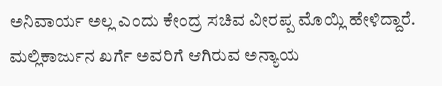ಅನಿವಾರ್ಯ ಅಲ್ಲ ಎಂದು ಕೇಂದ್ರ ಸಚಿವ ವೀರಪ್ಪ ಮೊಯ್ಲಿ ಹೇಳಿದ್ದಾರೆ. ಮಲ್ಲಿಕಾರ್ಜುನ ಖರ್ಗೆ ಅವರಿಗೆ ಆಗಿರುವ ಅನ್ಯಾಯ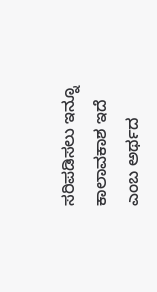ಸರಿಪಡಿಸಲು ಇನ್ನೂ ಕಾಲಾವಕಾಶ ಇದೆ ಎಂಬ ಅರ್ಥದ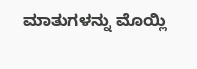ಮಾತುಗಳನ್ನು ಮೊಯ್ಲಿ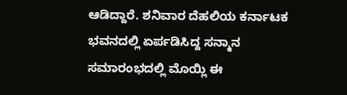ಆಡಿದ್ದಾರೆ. ಶನಿವಾರ ದೆಹಲಿಯ ಕರ್ನಾಟಕ ಭವನದಲ್ಲಿ ಏರ್ಪಡಿಸಿದ್ದ ಸನ್ಮಾನ ಸಮಾರಂಭದಲ್ಲಿ ಮೊಯ್ಲಿ ಈ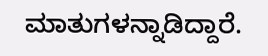ಮಾತುಗಳನ್ನಾಡಿದ್ದಾರೆ.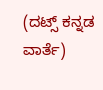(ದಟ್ಸ್ ಕನ್ನಡ ವಾರ್ತೆ)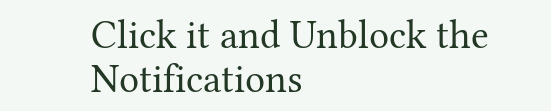Click it and Unblock the Notifications